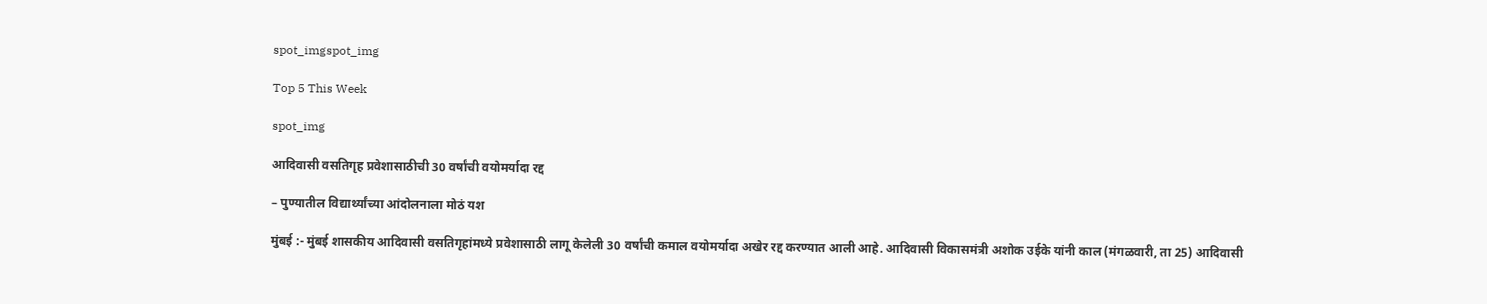spot_imgspot_img

Top 5 This Week

spot_img

आदिवासी वसतिगृह प्रवेशासाठीची 30 वर्षांची वयोमर्यादा रद्द

– पुण्यातील विद्यार्थ्यांच्या आंदोलनाला मोठं यश

मुंबई :- मुंबई शासकीय आदिवासी वसतिगृहांमध्ये प्रवेशासाठी लागू केलेली 30 वर्षांची कमाल वयोमर्यादा अखेर रद्द करण्यात आली आहे. आदिवासी विकासमंत्री अशोक उईके यांनी काल (मंगळवारी, ता 25) आदिवासी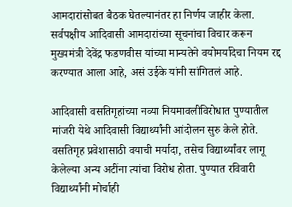आमदारांसोबत बैठक घेतल्यानंतर हा निर्णय जाहीर केला. सर्वपक्षीय आदिवासी आमदारांच्या सूचनांचा विचार करून मुख्यमंत्री देवेंद्र फडणवीस यांच्या मान्यतेने वयोमर्यादेचा नियम रद्द करण्यात आला आहे, असं उईके यांनी सांगितलं आहे.

आदिवासी वसतिगृहांच्या नव्या नियमावलीविरोधात पुण्यातील मांजरी येथे आदिवासी विद्यार्थ्यांनी आंदोलन सुरु केले होते. वसतिगृह प्रवेशासाठी वयाची मर्यादा, तसेच विद्यार्थ्यांवर लागू केलेल्या अन्य अटींना त्यांचा विरोध होता. पुण्यात रविवारी विद्यार्थ्यांनी मोर्चाही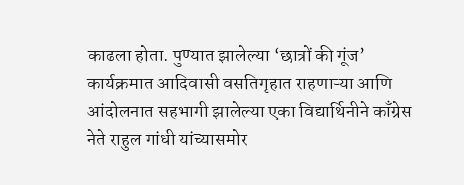काढला होता. पुण्यात झालेल्या ‘छात्रों की गूंज’ कार्यक्रमात आदिवासी वसतिगृहात राहणाऱ्या आणि आंदोलनात सहभागी झालेल्या एका विद्यार्थिनीने काँग्रेस नेते राहुल गांधी यांच्यासमोर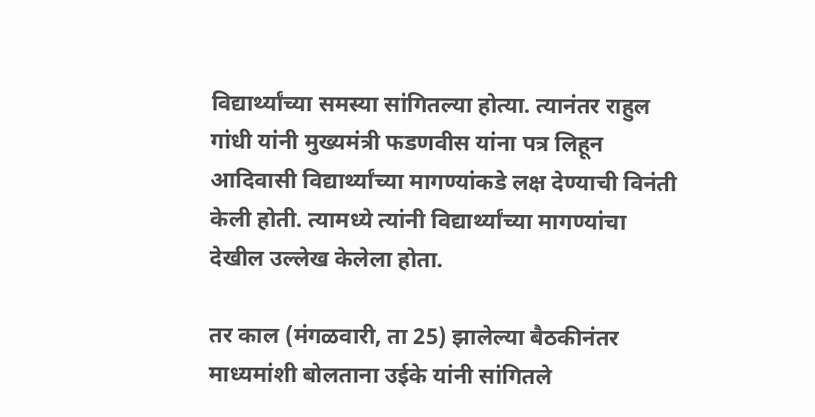विद्यार्थ्यांच्या समस्या सांगितल्या होत्या. त्यानंतर राहुल गांधी यांनी मुख्यमंत्री फडणवीस यांना पत्र लिहून आदिवासी विद्यार्थ्यांच्या मागण्यांकडे लक्ष देण्याची विनंती केली होती. त्यामध्ये त्यांनी विद्यार्थ्यांच्या मागण्यांचा देखील उल्लेख केलेला होता.

तर काल (मंगळवारी, ता 25) झालेल्या बैठकीनंतर माध्यमांशी बोलताना उईके यांनी सांगितले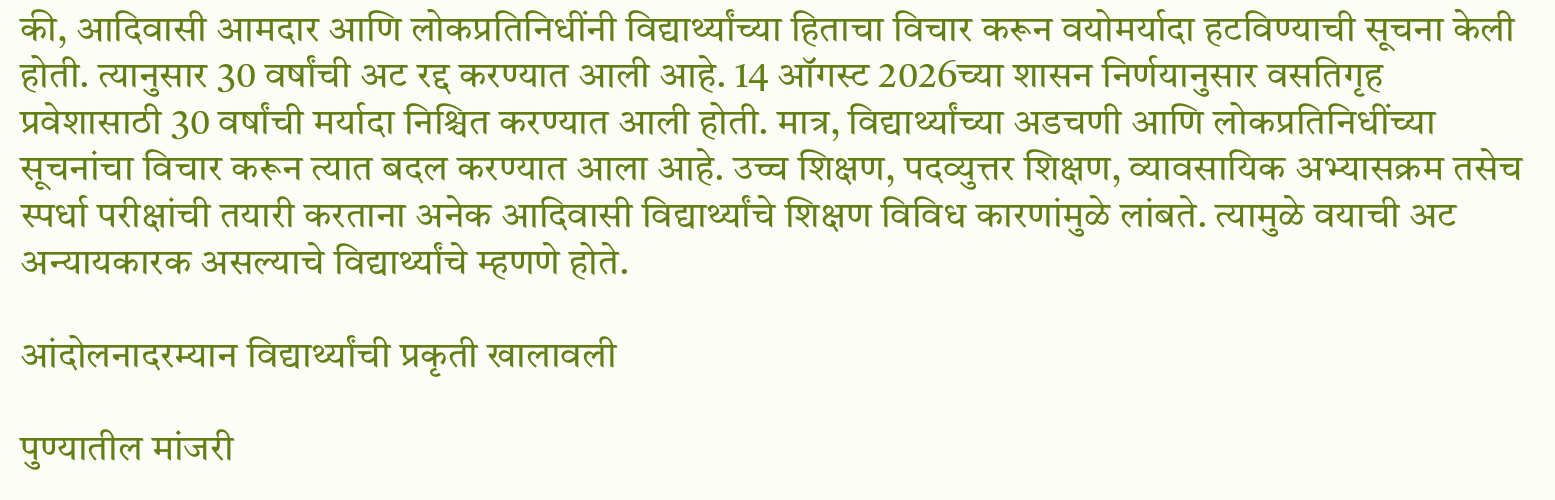की, आदिवासी आमदार आणि लोकप्रतिनिधींनी विद्यार्थ्यांच्या हिताचा विचार करून वयोमर्यादा हटविण्याची सूचना केली होती. त्यानुसार 30 वर्षांची अट रद्द करण्यात आली आहे. 14 ऑगस्ट 2026च्या शासन निर्णयानुसार वसतिगृह प्रवेशासाठी 30 वर्षांची मर्यादा निश्चित करण्यात आली होती. मात्र, विद्यार्थ्यांच्या अडचणी आणि लोकप्रतिनिधींच्या सूचनांचा विचार करून त्यात बदल करण्यात आला आहे. उच्च शिक्षण, पदव्युत्तर शिक्षण, व्यावसायिक अभ्यासक्रम तसेच स्पर्धा परीक्षांची तयारी करताना अनेक आदिवासी विद्यार्थ्यांचे शिक्षण विविध कारणांमुळे लांबते. त्यामुळे वयाची अट अन्यायकारक असल्याचे विद्यार्थ्यांचे म्हणणे होते.

आंदोलनादरम्यान विद्यार्थ्यांची प्रकृती खालावली

पुण्यातील मांजरी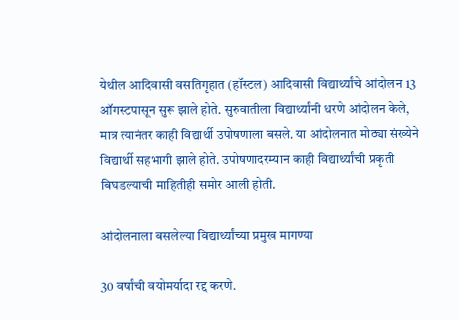येथील आदिवासी वसतिगृहात (हॉस्टल) आदिवासी विद्यार्थ्यांचे आंदोलन 13 ऑगस्टपासून सुरू झाले होते. सुरुवातीला विद्यार्थ्यांनी धरणे आंदोलन केले, मात्र त्यानंतर काही विद्यार्थी उपोषणाला बसले. या आंदोलनात मोठ्या संख्येने विद्यार्थी सहभागी झाले होते. उपोषणादरम्यान काही विद्यार्थ्यांची प्रकृती बिघडल्याची माहितीही समोर आली होती.

आंदोलनाला बसलेल्या विद्यार्थ्यांच्या प्रमुख मागण्या

30 वर्षांची वयोमर्यादा रद्द करणे.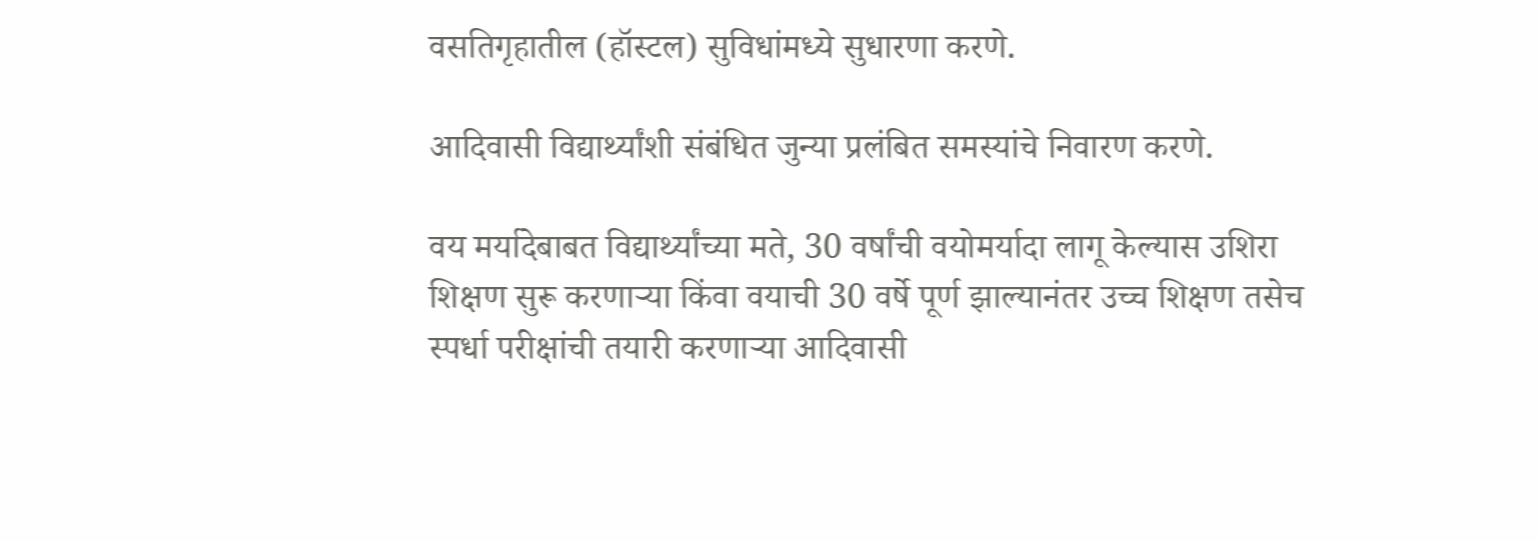वसतिगृहातील (हॉस्टल) सुविधांमध्ये सुधारणा करणे.

आदिवासी विद्यार्थ्यांशी संबंधित जुन्या प्रलंबित समस्यांचे निवारण करणे.

वय मर्यादेबाबत विद्यार्थ्यांच्या मते, 30 वर्षांची वयोमर्यादा लागू केल्यास उशिरा शिक्षण सुरू करणाऱ्या किंवा वयाची 30 वर्षे पूर्ण झाल्यानंतर उच्च शिक्षण तसेच स्पर्धा परीक्षांची तयारी करणाऱ्या आदिवासी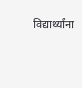विद्यार्थ्यांना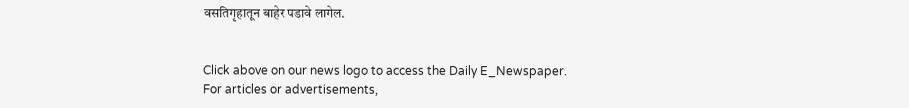वसतिगृहातून बाहेर पडावे लागेल.


Click above on our news logo to access the Daily E_Newspaper.
For articles or advertisements,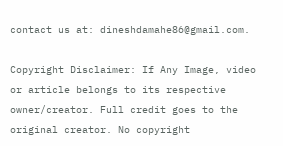contact us at: dineshdamahe86@gmail.com.

Copyright Disclaimer: If Any Image, video or article belongs to its respective owner/creator. Full credit goes to the original creator. No copyright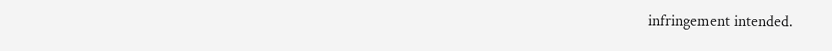infringement intended.